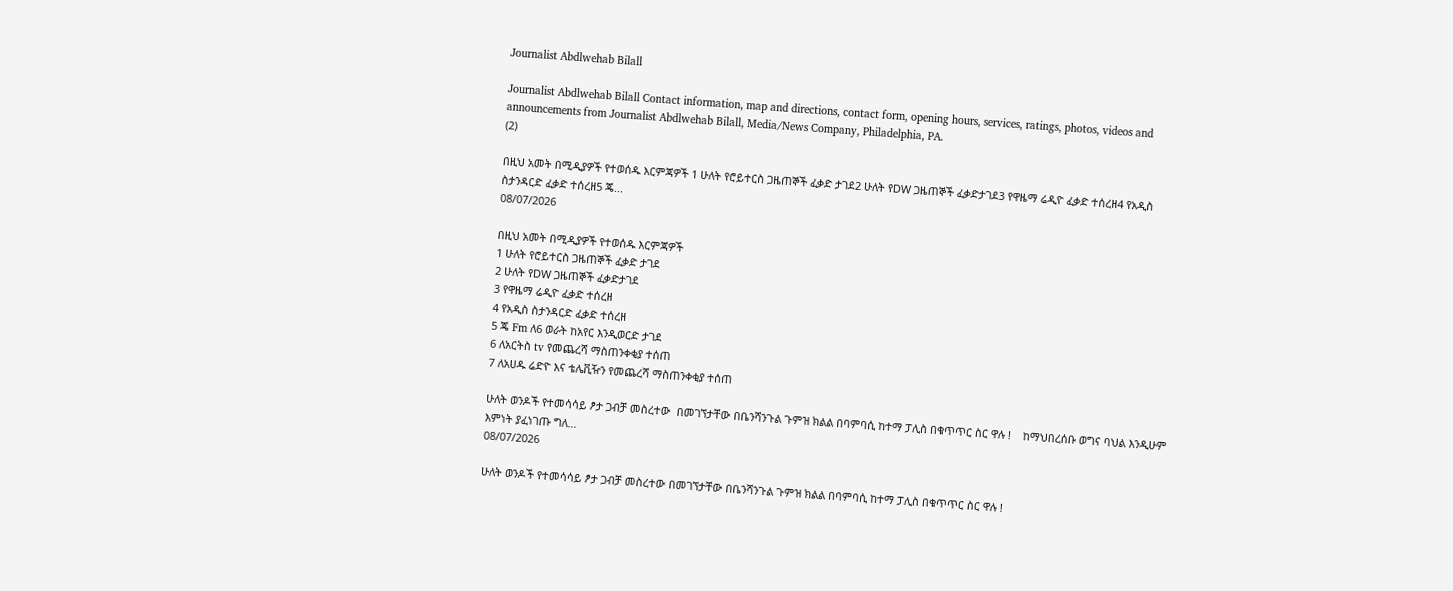Journalist Abdlwehab Bilall

Journalist Abdlwehab Bilall Contact information, map and directions, contact form, opening hours, services, ratings, photos, videos and announcements from Journalist Abdlwehab Bilall, Media/News Company, Philadelphia, PA.
(2)

በዚህ አመት በሚዲያዎች የተወሰዱ እርምጃዎች 1 ሁለት የሮይተርስ ጋዜጠኞች ፈቃድ ታገደ2 ሁለት የDW ጋዜጠኞች ፈቃድታገደ3 የዋዜማ ሬዲዮ ፈቃድ ተሰረዘ4 የአዲስ ስታንዳርድ ፈቃድ ተሰረዘ5 ጄ...
08/07/2026

በዚህ አመት በሚዲያዎች የተወሰዱ እርምጃዎች
1 ሁለት የሮይተርስ ጋዜጠኞች ፈቃድ ታገደ
2 ሁለት የDW ጋዜጠኞች ፈቃድታገደ
3 የዋዜማ ሬዲዮ ፈቃድ ተሰረዘ
4 የአዲስ ስታንዳርድ ፈቃድ ተሰረዘ
5 ጄ Fm ለ6 ወራት ከአየር እንዲወርድ ታገደ
6 ለአርትስ tv የመጨረሻ ማስጠንቀቂያ ተሰጠ
7 ለአሀዱ ሬድዮ እና ቴሌቪዥን የመጨረሻ ማስጠንቀቂያ ተሰጠ

ሁለት ወንዶች የተመሳሳይ ፆታ ጋብቻ መስረተው  በመገኘታቸው በቤንሻንጉል ጉምዝ ክልል በባምባሲ ከተማ ፓሊስ በቁጥጥር ስር ዋሉ !    ከማህበረሰቡ ወግና ባህል እንዲሁም እምነት ያፈነገጡ ግለ...
08/07/2026

ሁለት ወንዶች የተመሳሳይ ፆታ ጋብቻ መስረተው በመገኘታቸው በቤንሻንጉል ጉምዝ ክልል በባምባሲ ከተማ ፓሊስ በቁጥጥር ስር ዋሉ !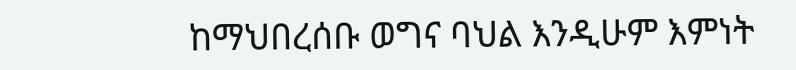ከማህበረሰቡ ወግና ባህል እንዲሁም እምነት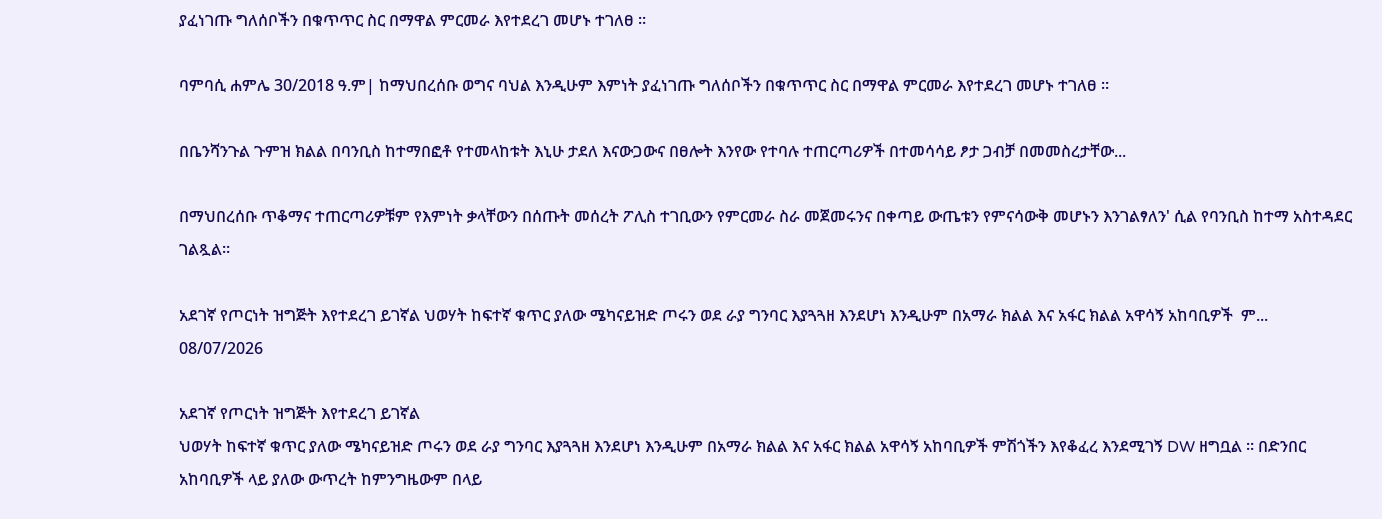ያፈነገጡ ግለሰቦችን በቁጥጥር ስር በማዋል ምርመራ እየተደረገ መሆኑ ተገለፀ ።

ባምባሲ ሐምሌ 30/2018 ዓ.ም| ከማህበረሰቡ ወግና ባህል እንዲሁም እምነት ያፈነገጡ ግለሰቦችን በቁጥጥር ስር በማዋል ምርመራ እየተደረገ መሆኑ ተገለፀ ።

በቤንሻንጉል ጉምዝ ክልል በባንቢስ ከተማበፎቶ የተመላከቱት እኒሁ ታደለ እናውጋውና በፀሎት እንየው የተባሉ ተጠርጣሪዎች በተመሳሳይ ፆታ ጋብቻ በመመስረታቸው...

በማህበረሰቡ ጥቆማና ተጠርጣሪዎቹም የእምነት ቃላቸውን በሰጡት መሰረት ፖሊስ ተገቢውን የምርመራ ስራ መጀመሩንና በቀጣይ ውጤቱን የምናሳውቅ መሆኑን እንገልፃለን' ሲል የባንቢስ ከተማ አስተዳደር ገልጿል።

አደገኛ የጦርነት ዝግጅት እየተደረገ ይገኛል ህወሃት ከፍተኛ ቁጥር ያለው ሜካናይዝድ ጦሩን ወደ ራያ ግንባር እያጓጓዘ እንደሆነ እንዲሁም በአማራ ክልል እና አፋር ክልል አዋሳኝ አከባቢዎች  ም...
08/07/2026

አደገኛ የጦርነት ዝግጅት እየተደረገ ይገኛል
ህወሃት ከፍተኛ ቁጥር ያለው ሜካናይዝድ ጦሩን ወደ ራያ ግንባር እያጓጓዘ እንደሆነ እንዲሁም በአማራ ክልል እና አፋር ክልል አዋሳኝ አከባቢዎች ምሽጎችን እየቆፈረ እንደሚገኝ DW ዘግቧል ። በድንበር አከባቢዎች ላይ ያለው ውጥረት ከምንግዜውም በላይ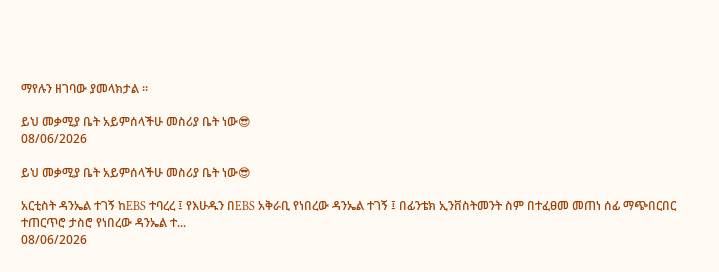ማየሉን ዘገባው ያመላክታል ።

ይህ መቃሚያ ቤት አይምሰላችሁ መስሪያ ቤት ነው😎
08/06/2026

ይህ መቃሚያ ቤት አይምሰላችሁ መስሪያ ቤት ነው😎

አርቲስት ዳንኤል ተገኝ ከEBS ተባረረ ፤ የእሁዱን በEBS አቅራቢ የነበረው ዳንኤል ተገኝ ፤ በፊንቴክ ኢንቨስትመንት ስም በተፈፀመ መጠነ ሰፊ ማጭበርበር ተጠርጥሮ ታስሮ የነበረው ዳንኤል ተ...
08/06/2026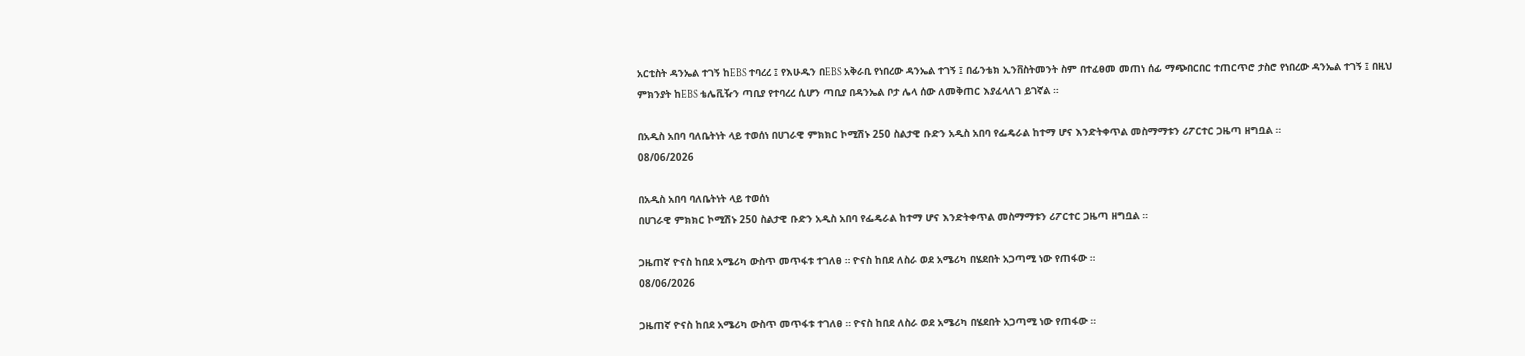አርቲስት ዳንኤል ተገኝ ከEBS ተባረረ ፤ የእሁዱን በEBS አቅራቢ የነበረው ዳንኤል ተገኝ ፤ በፊንቴክ ኢንቨስትመንት ስም በተፈፀመ መጠነ ሰፊ ማጭበርበር ተጠርጥሮ ታስሮ የነበረው ዳንኤል ተገኝ ፤ በዚህ ምክንያት ከEBS ቴሌቪዥን ጣቢያ የተባረረ ሲሆን ጣቢያ በዳንኤል ቦታ ሌላ ሰው ለመቅጠር እያፈላለገ ይገኛል ።

በአዲስ አበባ ባለቤትነት ላይ ተወሰነ በሀገራዊ ምክክር ኮሚሽኑ 250 ስልታዊ ቡድን አዲስ አበባ የፌዴራል ከተማ ሆና እንድትቀጥል መስማማቱን ሪፖርተር ጋዜጣ ዘግቧል ።
08/06/2026

በአዲስ አበባ ባለቤትነት ላይ ተወሰነ
በሀገራዊ ምክክር ኮሚሽኑ 250 ስልታዊ ቡድን አዲስ አበባ የፌዴራል ከተማ ሆና እንድትቀጥል መስማማቱን ሪፖርተር ጋዜጣ ዘግቧል ።

ጋዜጠኛ ዮናስ ከበደ አሜሪካ ውስጥ መጥፋቱ ተገለፀ ። ዮናስ ከበደ ለስራ ወደ አሜሪካ በሄደበት አጋጣሚ ነው የጠፋው ።
08/06/2026

ጋዜጠኛ ዮናስ ከበደ አሜሪካ ውስጥ መጥፋቱ ተገለፀ ። ዮናስ ከበደ ለስራ ወደ አሜሪካ በሄደበት አጋጣሚ ነው የጠፋው ።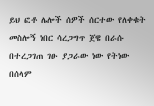ይህ ፎቶ ሌሎች ሰዎች ሰርተው የለቀቁት መስሎኝ ነበር ሳረጋግጥ ጀዌ በራሱ በተረጋገጠ ገፁ ያጋራው ነው የትነው በሰላም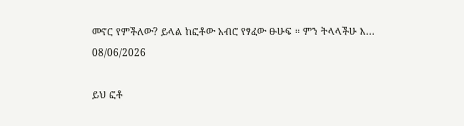መኖር የምችለው? ይላል ከፎቶው አብሮ የፃፈው ፁሁፍ ። ምን ትላላችሁ እ...
08/06/2026

ይህ ፎቶ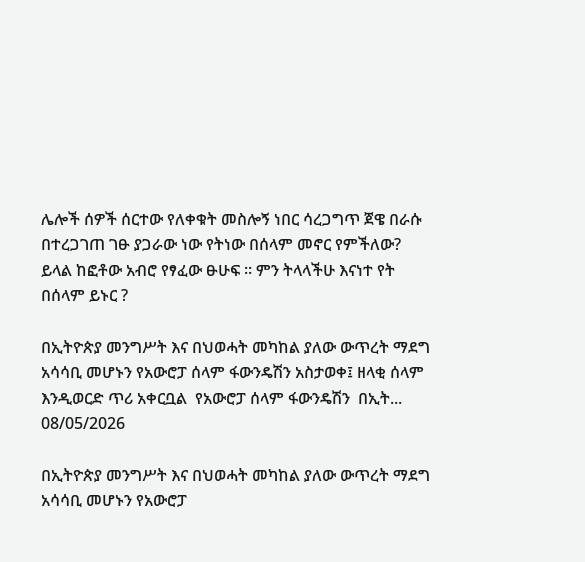ሌሎች ሰዎች ሰርተው የለቀቁት መስሎኝ ነበር ሳረጋግጥ ጀዌ በራሱ በተረጋገጠ ገፁ ያጋራው ነው የትነው በሰላም መኖር የምችለው? ይላል ከፎቶው አብሮ የፃፈው ፁሁፍ ። ምን ትላላችሁ እናነተ የት በሰላም ይኑር ?

በኢትዮጵያ መንግሥት እና በህወሓት መካከል ያለው ውጥረት ማደግ አሳሳቢ መሆኑን የአውሮፓ ሰላም ፋውንዴሽን አስታወቀ፤ ዘላቂ ሰላም እንዲወርድ ጥሪ አቀርቧል  የአውሮፓ ሰላም ፋውንዴሽን  በኢት...
08/05/2026

በኢትዮጵያ መንግሥት እና በህወሓት መካከል ያለው ውጥረት ማደግ አሳሳቢ መሆኑን የአውሮፓ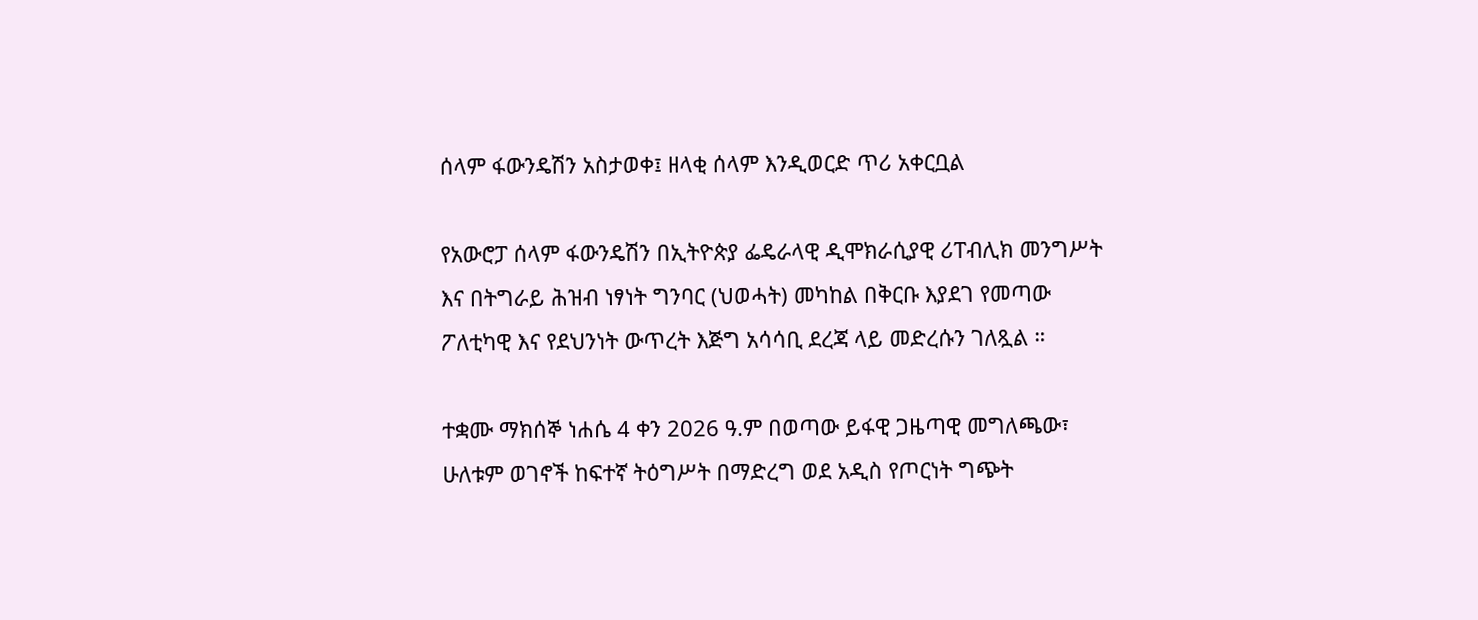ሰላም ፋውንዴሽን አስታወቀ፤ ዘላቂ ሰላም እንዲወርድ ጥሪ አቀርቧል

የአውሮፓ ሰላም ፋውንዴሽን በኢትዮጵያ ፌዴራላዊ ዲሞክራሲያዊ ሪፐብሊክ መንግሥት እና በትግራይ ሕዝብ ነፃነት ግንባር (ህወሓት) መካከል በቅርቡ እያደገ የመጣው ፖለቲካዊ እና የደህንነት ውጥረት እጅግ አሳሳቢ ደረጃ ላይ መድረሱን ገለጿል ።

ተቋሙ ማክሰኞ ነሐሴ 4 ቀን 2026 ዓ.ም በወጣው ይፋዊ ጋዜጣዊ መግለጫው፣ ሁለቱም ወገኖች ከፍተኛ ትዕግሥት በማድረግ ወደ አዲስ የጦርነት ግጭት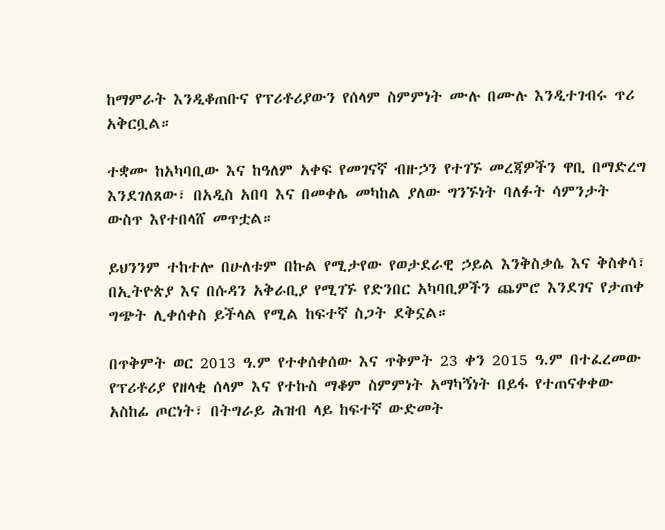ከማምራት እንዲቆጠቡና የፕሪቶሪያውን የሰላም ስምምነት ሙሉ በሙሉ እንዲተገብሩ ጥሪ አቅርቧል።

ተቋሙ ከአካባቢው እና ከዓለም አቀፍ የመገናኛ ብዙኃን የተገኙ መረጃዎችን ዋቢ በማድረግ እንደገለጸው፣ በአዲስ አበባ እና በመቀሌ መካከል ያለው ግንኙነት ባለፉት ሳምንታት ውስጥ እየተበላሸ መጥቷል።

ይህንንም ተከተሎ በሁለቱም በኩል የሚታየው የወታደራዊ ኃይል እንቅስቃሴ እና ቅስቀሳ፣ በኢትዮጵያ እና በሱዳን አቅራቢያ የሚገኙ የድንበር አካባቢዎችን ጨምሮ እንደገና የታጠቀ ግጭት ሊቀሰቀስ ይችላል የሚል ከፍተኛ ስጋት ደቅኗል።

በጥቅምት ወር 2013 ዓ.ም የተቀሰቀሰው እና ጥቅምት 23 ቀን 2015 ዓ.ም በተፈረመው የፕሪቶሪያ የዘላቂ ሰላም እና የተኩስ ማቆም ስምምነት አማካኝነት በይፋ የተጠናቀቀው አስከፊ ጦርነት፣ በትግራይ ሕዝብ ላይ ከፍተኛ ውድመት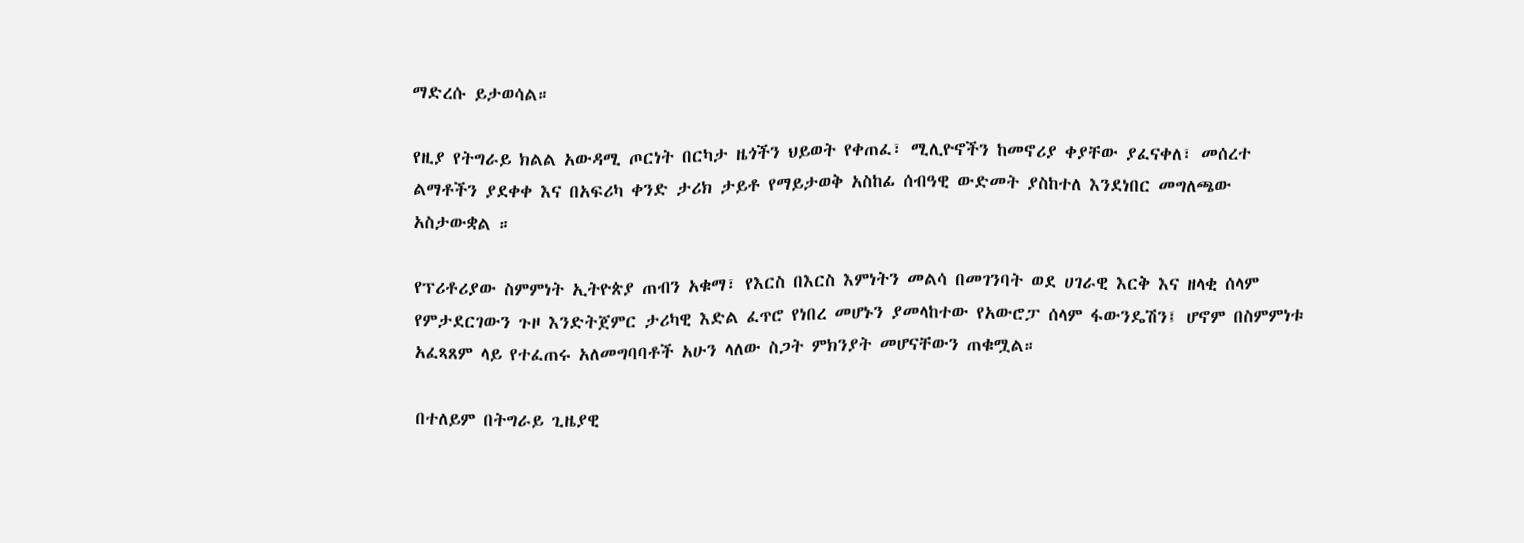ማድረሱ ይታወሳል።

የዚያ የትግራይ ክልል አውዳሚ ጦርነት በርካታ ዜጎችን ህይወት የቀጠፈ፣ ሚሊዮኖችን ከመኖሪያ ቀያቸው ያፈናቀለ፣ መሰረተ ልማቶችን ያደቀቀ እና በአፍሪካ ቀንድ ታሪክ ታይቶ የማይታወቅ አስከፊ ሰብዓዊ ውድመት ያስከተለ እንደነበር መግለጫው አስታውቋል ።

የፕሪቶሪያው ስምምነት ኢትዮጵያ ጠብን አቁማ፣ የእርስ በእርስ እምነትን መልሳ በመገንባት ወደ ሀገራዊ እርቅ እና ዘላቂ ሰላም የምታደርገውን ጉዞ እንድትጀምር ታሪካዊ እድል ፈጥሮ የነበረ መሆኑን ያመላከተው የአውሮፓ ሰላም ፋውንዴሽን፤ ሆኖም በስምምነቱ አፈጻጸም ላይ የተፈጠሩ አለመግባባቶች አሁን ላለው ስጋት ምክንያት መሆናቸውን ጠቁሟል።

በተለይም በትግራይ ጊዜያዊ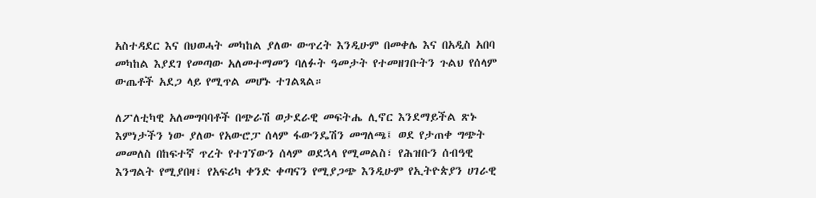አስተዳደር እና በህወሓት መካከል ያለው ውጥረት እንዲሁም በመቀሌ እና በአዲስ አበባ መካከል እያደገ የመጣው አለመተማመን ባለፉት ዓመታት የተመዘገቡትን ጉልህ የሰላም ውጤቶች አደጋ ላይ የሚጥል መሆኑ ተገልጻል።

ለፖለቲካዊ አለመግባባቶች በጭራሽ ወታደራዊ መፍትሔ ሊኖር እንደማይችል ጽኑ እምነታችን ነው ያለው የአውሮፓ ሰላም ፋውንዴሽን መግለጫ፤ ወደ የታጠቀ ግጭት መመለስ በከፍተኛ ጥረት የተገኘውን ሰላም ወደኋላ የሚመልስ፣ የሕዝቡን ሰብዓዊ እንግልት የሚያበዛ፣ የአፍሪካ ቀንድ ቀጣናን የሚያጋጭ እንዲሁም የኢትዮጵያን ሀገራዊ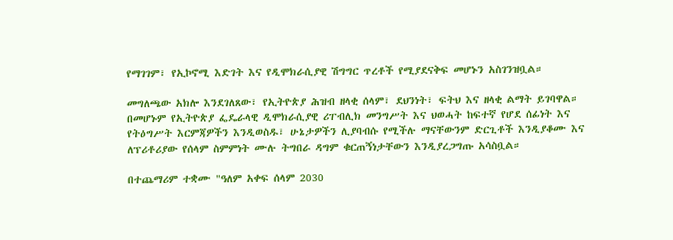የማገገም፣ የኢኮኖሚ እድገት እና የዲሞክራሲያዊ ሽግግር ጥረቶች የሚያደናቅፍ መሆኑን አስገንዝቧል።

መግለጫው አክሎ እንደገለጸው፣ የኢትዮጵያ ሕዝብ ዘላቂ ሰላም፣ ደህንነት፣ ፍትህ እና ዘላቂ ልማት ይገባዋል። በመሆኑም የኢትዮጵያ ፌዴራላዊ ዲሞክራሲያዊ ሪፐብሊክ መንግሥት እና ህወሓት ከፍተኛ የሆደ ሰፊነት እና የትዕግሥት እርምጃዎችን እንዲወስዱ፣ ሁኔታዎችን ሊያባብሱ የሚችሉ ማናቸውንም ድርጊቶች እንዲያቆሙ እና ለፕሪቶሪያው የሰላም ስምምነት ሙሉ ትግበራ ዳግም ቁርጠኝነታቸውን እንዲያረጋግጡ አሳስቧል።

በተጨማሪም ተቋሙ "ዓለም አቀፍ ሰላም 2030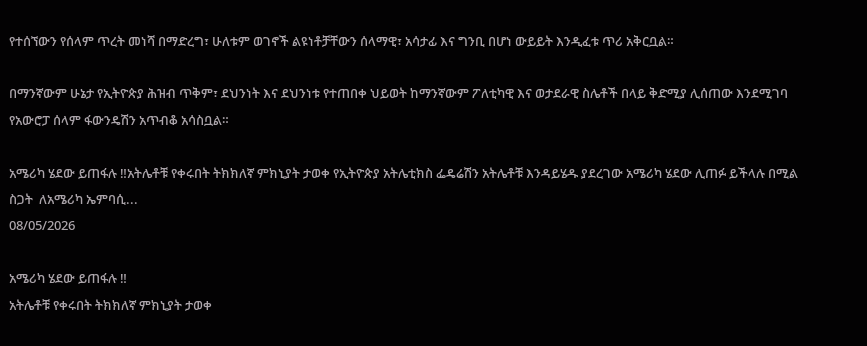የተሰኘውን የሰላም ጥረት መነሻ በማድረግ፣ ሁለቱም ወገኖች ልዩነቶቻቸውን ሰላማዊ፣ አሳታፊ እና ግንቢ በሆነ ውይይት እንዲፈቱ ጥሪ አቅርቧል።

በማንኛውም ሁኔታ የኢትዮጵያ ሕዝብ ጥቅም፣ ደህንነት እና ደህንነቱ የተጠበቀ ህይወት ከማንኛውም ፖለቲካዊ እና ወታደራዊ ስሌቶች በላይ ቅድሚያ ሊሰጠው እንደሚገባ የአውሮፓ ሰላም ፋውንዴሽን አጥብቆ አሳስቧል።

አሜሪካ ሄደው ይጠፋሉ ‼አትሌቶቹ የቀሩበት ትክክለኛ ምክኒያት ታወቀ የኢትዮጵያ አትሌቲክስ ፌዴሬሽን አትሌቶቹ እንዳይሄዱ ያደረገው አሜሪካ ሄደው ሊጠፉ ይችላሉ በሚል ስጋት  ለአሜሪካ ኤምባሲ...
08/05/2026

አሜሪካ ሄደው ይጠፋሉ ‼
አትሌቶቹ የቀሩበት ትክክለኛ ምክኒያት ታወቀ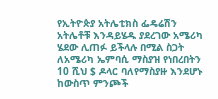የኢትዮጵያ አትሌቲክስ ፌዴሬሽን አትሌቶቹ እንዳይሄዱ ያደረገው አሜሪካ ሄደው ሊጠፉ ይችላሉ በሚል ስጋት ለአሜሪካ ኤምባሲ ማስያዝ የነበረበትን 10 ሺህ $ ዶላር ባለየማስያዙ እንደሆኑ ከውስጥ ምንጮች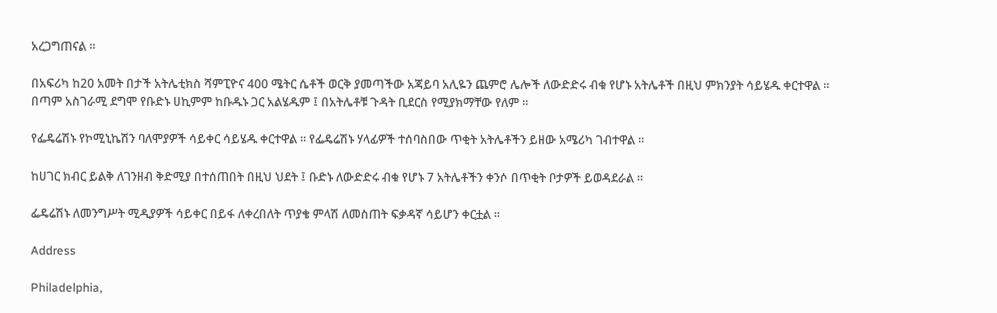አረጋግጠናል ።

በአፍሪካ ከ20 አመት በታች አትሌቲክስ ሻምፒዮና 400 ሜትር ሴቶች ወርቅ ያመጣችው አጃይባ አሊዬን ጨምሮ ሌሎች ለውድድሩ ብቁ የሆኑ አትሌቶች በዚህ ምክንያት ሳይሄዱ ቀርተዋል ።
በጣም አስገራሚ ደግሞ የቡድኑ ሀኪምም ከቡዱኑ ጋር አልሄዱም ፤ በአትሌቶቹ ጉዳት ቢደርስ የሚያክማቸው የለም ።

የፌዴሬሽኑ የኮሚኒኬሽን ባለሞያዎች ሳይቀር ሳይሄዱ ቀርተዋል ። የፌዴሬሽኑ ሃላፊዎች ተሰባስበው ጥቂት አትሌቶችን ይዘው አሜሪካ ገብተዋል ።

ከሀገር ክብር ይልቅ ለገንዘብ ቅድሚያ በተሰጠበት በዚህ ህደት ፤ ቡድኑ ለውድድሩ ብቁ የሆኑ 7 አትሌቶችን ቀንሶ በጥቂት ቦታዎች ይወዳደራል ።

ፌዴሬሽኑ ለመንግሥት ሚዲያዎች ሳይቀር በይፋ ለቀረበለት ጥያቄ ምላሽ ለመስጠት ፍቃዳኛ ሳይሆን ቀርቷል ።

Address

Philadelphia,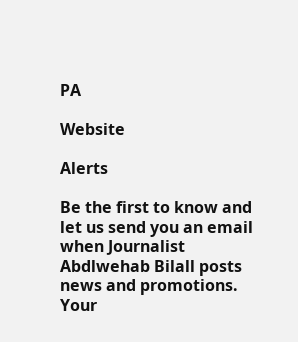PA

Website

Alerts

Be the first to know and let us send you an email when Journalist Abdlwehab Bilall posts news and promotions. Your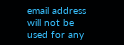email address will not be used for any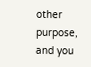other purpose, and you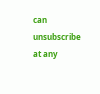can unsubscribe at any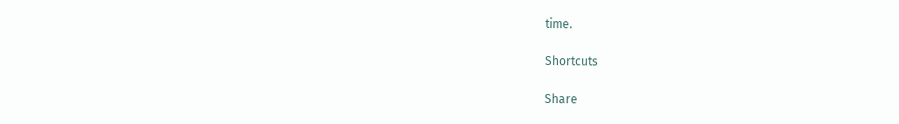time.

Shortcuts

Share